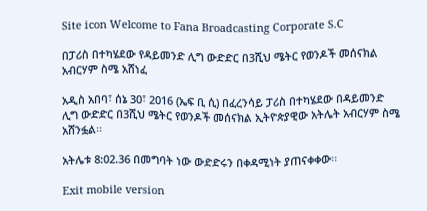Site icon Welcome to Fana Broadcasting Corporate S.C

በፓሪስ በተካሄደው የዳይመንድ ሊግ ውድድር በ3ሺህ ሜትር የወንዶች መሰናክል አብርሃም ስሜ አሸነፈ

አዲስ አበባ፣ ሰኔ 30፣ 2016 (ኤፍ ቢ ሲ) በፈረንሳይ ፓሪስ በተካሄደው በዳይመንድ ሊግ ውድድር በ3ሺህ ሜትር የወንዶች መሰናክል ኢትዮጵያዊው አትሌት አብርሃም ስሜ አሸንፏል፡፡

አትሌቱ 8:02.36 በመግባት ነው ውድድሩን በቀዳሚነት ያጠናቀቀው፡፡

Exit mobile version